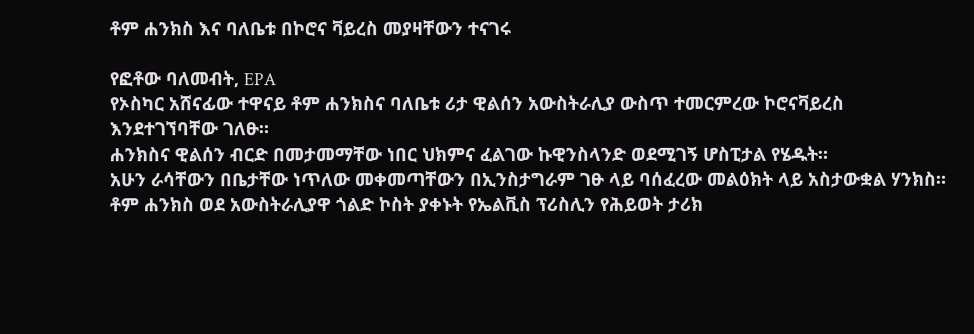ቶም ሐንክስ እና ባለቤቱ በኮሮና ቫይረስ መያዛቸውን ተናገሩ

የፎቶው ባለመብት, EPA
የኦስካር አሸናፊው ተዋናይ ቶም ሐንክስና ባለቤቱ ሪታ ዊልሰን አውስትራሊያ ውስጥ ተመርምረው ኮሮናቫይረስ እንደተገኘባቸው ገለፁ።
ሐንክስና ዊልሰን ብርድ በመታመማቸው ነበር ህክምና ፈልገው ኩዊንስላንድ ወደሚገኝ ሆስፒታል የሄዱት።
አሁን ራሳቸውን በቤታቸው ነጥለው መቀመጣቸውን በኢንስታግራም ገፁ ላይ ባሰፈረው መልዕክት ላይ አስታውቋል ሃንክስ።
ቶም ሐንክስ ወደ አውስትራሊያዋ ጎልድ ኮስት ያቀኑት የኤልቪስ ፕሪስሊን የሕይወት ታሪክ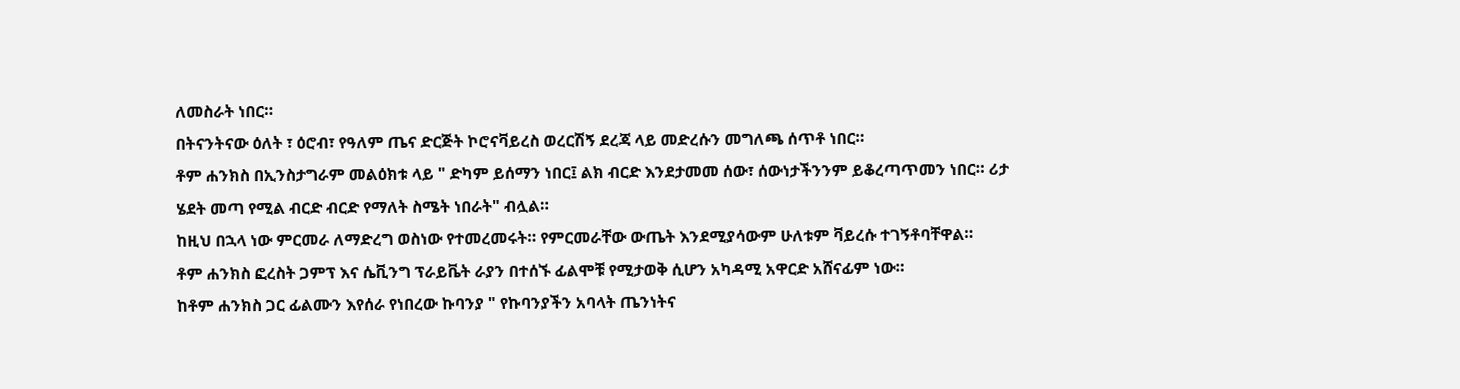ለመስራት ነበር።
በትናንትናው ዕለት ፣ ዕሮብ፣ የዓለም ጤና ድርጅት ኮሮናቫይረስ ወረርሽኝ ደረጃ ላይ መድረሱን መግለጫ ሰጥቶ ነበር።
ቶም ሐንክስ በኢንስታግራም መልዕክቱ ላይ " ድካም ይሰማን ነበር፤ ልክ ብርድ እንደታመመ ሰው፣ ሰውነታችንንም ይቆረጣጥመን ነበር። ሪታ ሄደት መጣ የሚል ብርድ ብርድ የማለት ስሜት ነበራት" ብሏል።
ከዚህ በኋላ ነው ምርመራ ለማድረግ ወስነው የተመረመሩት። የምርመራቸው ውጤት እንደሚያሳውም ሁለቱም ቫይረሱ ተገኝቶባቸዋል።
ቶም ሐንክስ ፎረስት ጋምፕ እና ሴቪንግ ፕራይቬት ራያን በተሰኙ ፊልሞቹ የሚታወቅ ሲሆን አካዳሚ አዋርድ አሸናፊም ነው።
ከቶም ሐንክስ ጋር ፊልሙን እየሰራ የነበረው ኩባንያ " የኩባንያችን አባላት ጤንነትና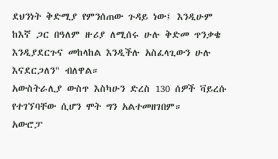ደህንነት ቅድሚያ የምንሰጠው ጉዳይ ነው፤ እንዲሁም ከእኛ ጋር በዓለም ዙሪያ ለሚሰሩ ሁሉ ቅድመ ጥንቃቄ እንዲያደርጉና መከላከል እንዲችሉ አስፈላጊውን ሁሉ እናደርጋለን" ብለዋል።
አውስትራሊያ ውስጥ እስካሁን ድረስ 130 ሰዎች ቫይረሱ የተገኘባቸው ሲሆን ሞት ግን አልተመዘገበም።
አውሮፓ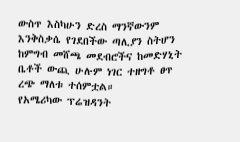ውስጥ እስካሁን ድረስ ማንኛውንም እንቅስቃሴ የገደበችው ጣሊያን ስትሆን ከምግብ መሸጫ መደብሮችና ከመድሃኒት ቤቶች ውጪ ሁሉም ነገር ተዘግቶ ፀጥ ረጭ ማለቱ ተሰምቷል።
የአሜሪካው ፕሬዝዳንት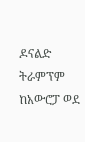ዶናልድ ትራምፕም ከአውሮፓ ወደ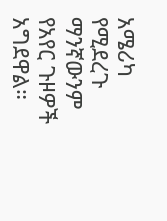አሜሪካ የሚደረጉ ማንኛውንም የአየር ጉዞዎች አግደዋል።